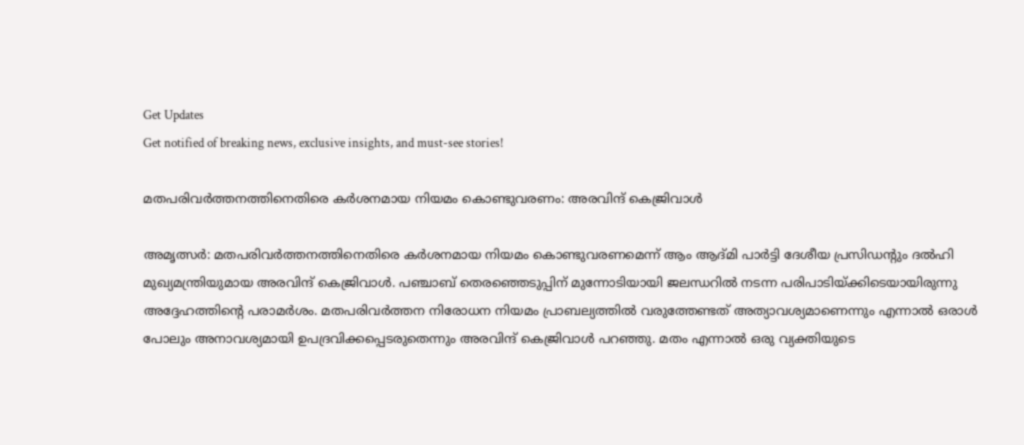Get Updates
Get notified of breaking news, exclusive insights, and must-see stories!

മതപരിവര്‍ത്തനത്തിനെതിരെ കര്‍ശനമായ നിയമം കൊണ്ടുവരണം: അരവിന്ദ് കെജ്രിവാള്‍

അമൃത്സര്‍: മതപരിവര്‍ത്തനത്തിനെതിരെ കര്‍ശനമായ നിയമം കൊണ്ടുവരണമെന്ന് ആം ആദ്മി പാര്‍ട്ടി ദേശീയ പ്രസിഡന്റും ദല്‍ഹി മുഖ്യമന്ത്രിയുമായ അരവിന്ദ് കെജ്രിവാള്‍. പഞ്ചാബ് തെരഞ്ഞെടുപ്പിന് മുന്നോടിയായി ജലന്ധറില്‍ നടന്ന പരിപാടിയ്ക്കിടെയായിരുന്നു അദ്ദേഹത്തിന്റെ പരാമര്‍ശം. മതപരിവര്‍ത്തന നിരോധന നിയമം പ്രാബല്യത്തില്‍ വരുത്തേണ്ടത് അത്യാവശ്യമാണെന്നും എന്നാല്‍ ഒരാള്‍ പോലും അനാവശ്യമായി ഉപദ്രവിക്കപ്പെടരുതെന്നും അരവിന്ദ് കെജ്രിവാള്‍ പറഞ്ഞു. മതം എന്നാല്‍ ഒരു വ്യക്തിയുടെ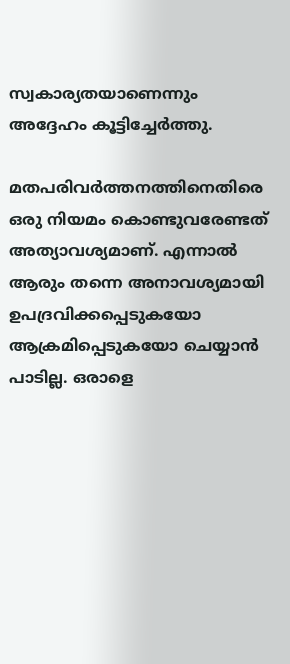സ്വകാര്യതയാണെന്നും അദ്ദേഹം കൂട്ടിച്ചേര്‍ത്തു.

മതപരിവര്‍ത്തനത്തിനെതിരെ ഒരു നിയമം കൊണ്ടുവരേണ്ടത് അത്യാവശ്യമാണ്. എന്നാല്‍ ആരും തന്നെ അനാവശ്യമായി ഉപദ്രവിക്കപ്പെടുകയോ ആക്രമിപ്പെടുകയോ ചെയ്യാന്‍ പാടില്ല. ഒരാളെ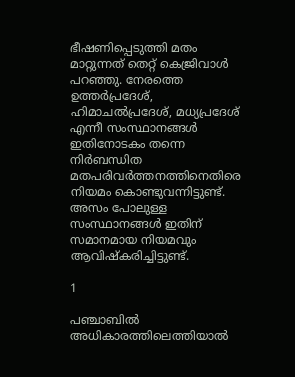ഭീഷണിപ്പെടുത്തി മതം മാറ്റുന്നത് തെറ്റ് കെജ്രിവാള്‍ പറഞ്ഞു. നേരത്തെ ഉത്തര്‍പ്രദേശ്, ഹിമാചല്‍പ്രദേശ്, മധ്യപ്രദേശ് എന്നീ സംസ്ഥാനങ്ങള്‍ ഇതിനോടകം തന്നെ നിര്‍ബന്ധിത മതപരിവര്‍ത്തനത്തിനെതിരെ നിയമം കൊണ്ടുവന്നിട്ടുണ്ട്. അസം പോലുള്ള സംസ്ഥാനങ്ങള്‍ ഇതിന് സമാനമായ നിയമവും ആവിഷ്‌കരിച്ചിട്ടുണ്ട്.

1

പഞ്ചാബില്‍ അധികാരത്തിലെത്തിയാല്‍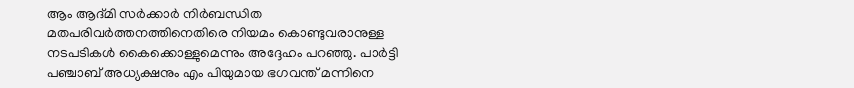ആം ആദ്മി സര്‍ക്കാര്‍ നിര്‍ബന്ധിത മതപരിവര്‍ത്തനത്തിനെതിരെ നിയമം കൊണ്ടുവരാനുള്ള നടപടികള്‍ കൈക്കൊള്ളുമെന്നും അദ്ദേഹം പറഞ്ഞു. പാര്‍ട്ടി പഞ്ചാബ് അധ്യക്ഷനും എം പിയുമായ ഭഗവന്ത് മന്നിനെ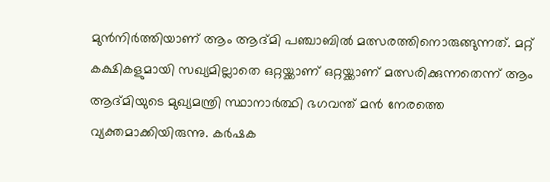മുന്‍നിര്‍ത്തിയാണ് ആം ആദ്മി പഞ്ചാബില്‍ മത്സരത്തിനൊരുങ്ങുന്നത്. മറ്റ് കക്ഷികളുമായി സഖ്യമില്ലാതെ ഒറ്റയ്ക്കാണ് ഒറ്റയ്ക്കാണ് മത്സരിക്കുന്നതെന്ന് ആം ആദ്മിയുടെ മുഖ്യമന്ത്രി സ്ഥാനാര്‍ത്ഥി ഭഗവന്ത് മന്‍ നേരത്തെ വ്യക്തമാക്കിയിരുന്നു. കര്‍ഷക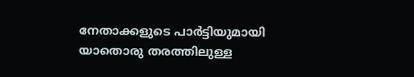നേതാക്കളുടെ പാര്‍ട്ടിയുമായി യാതൊരു തരത്തിലുള്ള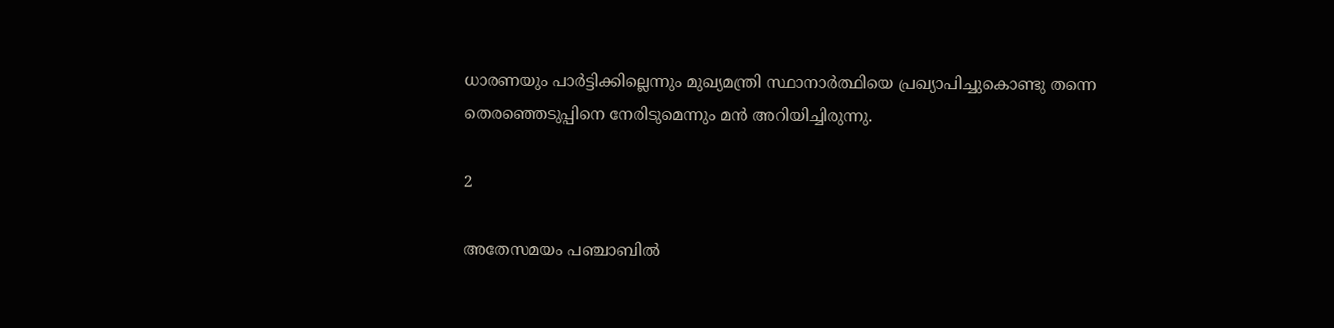ധാരണയും പാര്‍ട്ടിക്കില്ലെന്നും മുഖ്യമന്ത്രി സ്ഥാനാര്‍ത്ഥിയെ പ്രഖ്യാപിച്ചുകൊണ്ടു തന്നെ തെരഞ്ഞെടുപ്പിനെ നേരിടുമെന്നും മന്‍ അറിയിച്ചിരുന്നു.

2

അതേസമയം പഞ്ചാബില്‍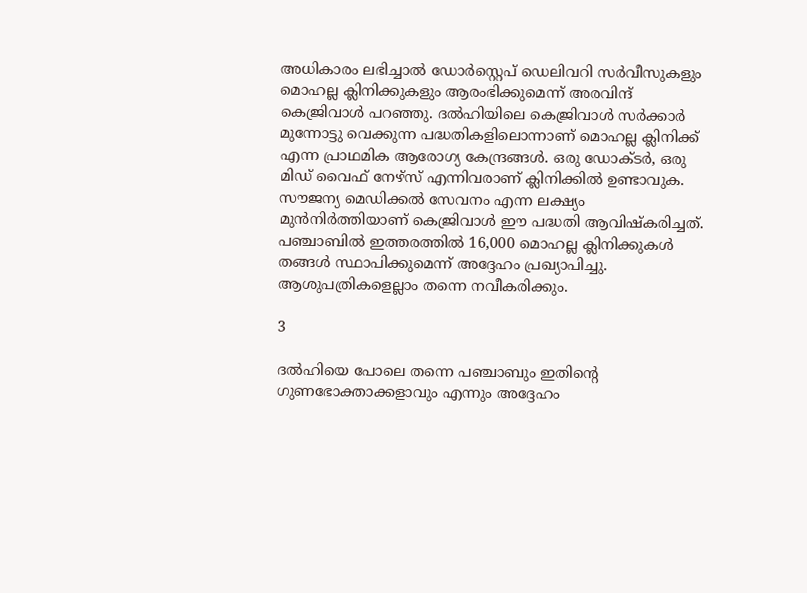അധികാരം ലഭിച്ചാല്‍ ഡോര്‍സ്റ്റെപ് ഡെലിവറി സര്‍വീസുകളും മൊഹല്ല ക്ലിനിക്കുകളും ആരംഭിക്കുമെന്ന് അരവിന്ദ് കെജ്രിവാള്‍ പറഞ്ഞു. ദല്‍ഹിയിലെ കെജ്രിവാള്‍ സര്‍ക്കാര്‍ മുന്നോട്ടു വെക്കുന്ന പദ്ധതികളിലൊന്നാണ് മൊഹല്ല ക്ലിനിക്ക് എന്ന പ്രാഥമിക ആരോഗ്യ കേന്ദ്രങ്ങള്‍. ഒരു ഡോക്ടര്‍, ഒരു മിഡ് വൈഫ് നേഴ്സ് എന്നിവരാണ് ക്ലിനിക്കില്‍ ഉണ്ടാവുക. സൗജന്യ മെഡിക്കല്‍ സേവനം എന്ന ലക്ഷ്യം മുന്‍നിര്‍ത്തിയാണ് കെജ്രിവാള്‍ ഈ പദ്ധതി ആവിഷ്‌കരിച്ചത്. പഞ്ചാബില്‍ ഇത്തരത്തില്‍ 16,000 മൊഹല്ല ക്ലിനിക്കുകള്‍ തങ്ങള്‍ സ്ഥാപിക്കുമെന്ന് അദ്ദേഹം പ്രഖ്യാപിച്ചു. ആശുപത്രികളെല്ലാം തന്നെ നവീകരിക്കും.

3

ദല്‍ഹിയെ പോലെ തന്നെ പഞ്ചാബും ഇതിന്റെ ഗുണഭോക്താക്കളാവും എന്നും അദ്ദേഹം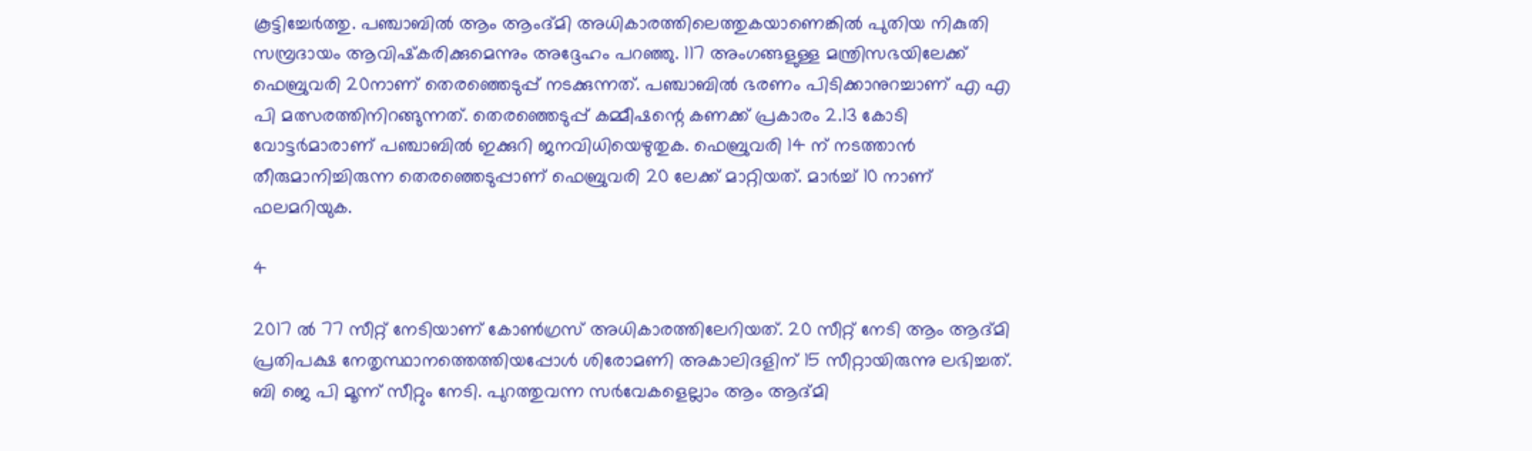കൂട്ടിച്ചേര്‍ത്തു. പഞ്ചാബില്‍ ആം ആംദ്മി അധികാരത്തിലെത്തുകയാണെങ്കില്‍ പുതിയ നികുതി സമ്പ്രദായം ആവിഷ്‌കരിക്കുമെന്നും അദ്ദേഹം പറഞ്ഞു. 117 അംഗങ്ങളുള്ള മന്ത്രിസഭയിലേക്ക് ഫെബ്രുവരി 20നാണ് തെരഞ്ഞെടുപ്പ് നടക്കുന്നത്. പഞ്ചാബില്‍ ഭരണം പിടിക്കാനുറച്ചാണ് എ എ പി മത്സരത്തിനിറങ്ങുന്നത്. തെരഞ്ഞെടുപ്പ് കമ്മീഷന്റെ കണക്ക് പ്രകാരം 2.13 കോടി വോട്ടര്‍മാരാണ് പഞ്ചാബില്‍ ഇക്കുറി ജനവിധിയെഴുതുക. ഫെബ്രുവരി 14 ന് നടത്താന്‍ തീരുമാനിച്ചിരുന്ന തെരഞ്ഞെടുപ്പാണ് ഫെബ്രുവരി 20 ലേക്ക് മാറ്റിയത്. മാര്‍ച്ച് 10 നാണ് ഫലമറിയുക.

4

2017 ല്‍ 77 സീറ്റ് നേടിയാണ് കോണ്‍ഗ്രസ് അധികാരത്തിലേറിയത്. 20 സീറ്റ് നേടി ആം ആദ്മി പ്രതിപക്ഷ നേതൃസ്ഥാനത്തെത്തിയപ്പോള്‍ ശിരോമണി അകാലിദളിന് 15 സീറ്റായിരുന്നു ലഭിച്ചത്. ബി ജെ പി മൂന്ന് സീറ്റും നേടി. പുറത്തുവന്ന സര്‍വേകളെല്ലാം ആം ആദ്മി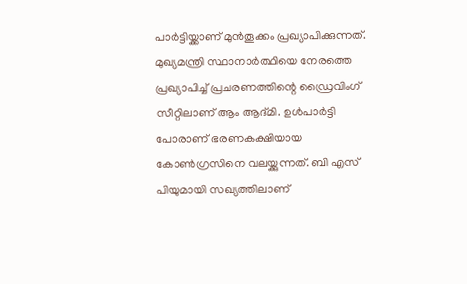പാര്‍ട്ടിയ്ക്കാണ് മുന്‍തൂക്കം പ്രഖ്യാപിക്കുന്നത്. മുഖ്യമന്ത്രി സ്ഥാനാര്‍ത്ഥിയെ നേരത്തെ പ്രഖ്യാപിച്ച് പ്രചരണത്തിന്റെ ഡ്രൈവിംഗ് സീറ്റിലാണ് ആം ആദ്മി. ഉള്‍പാര്‍ട്ടി പോരാണ് ഭരണകക്ഷിയായ കോണ്‍ഗ്രസിനെ വലയ്ക്കുന്നത്. ബി എസ് പിയുമായി സഖ്യത്തിലാണ്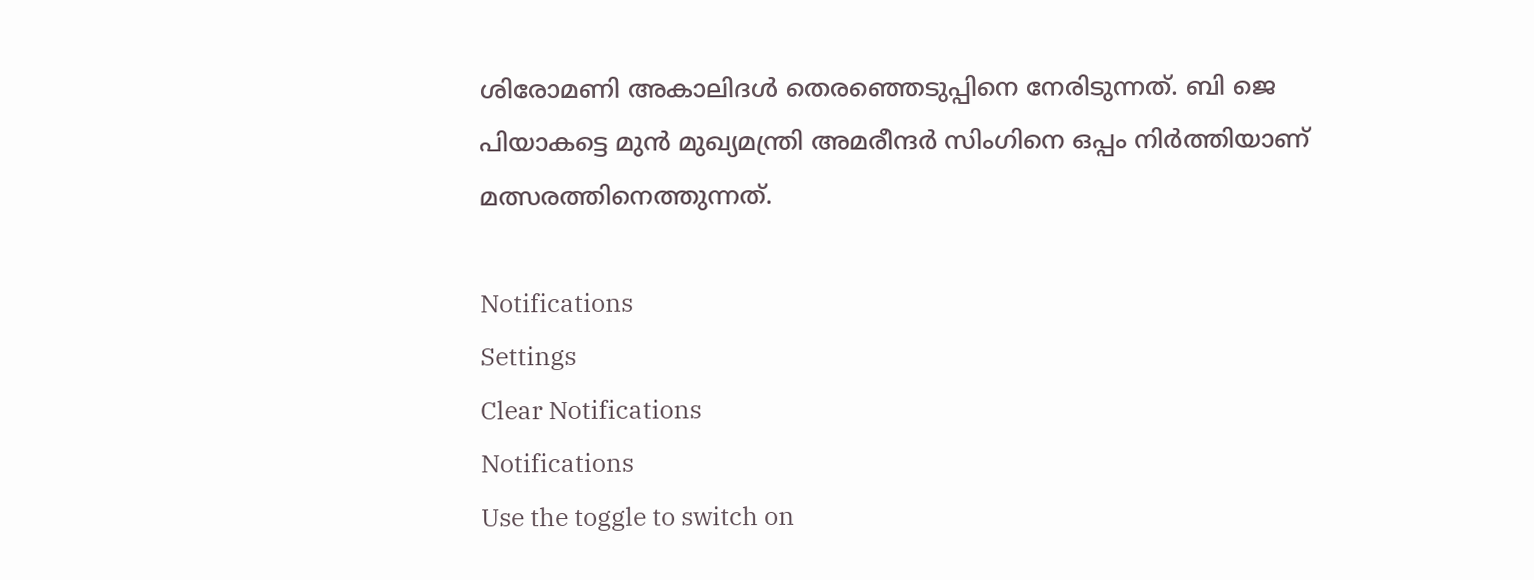ശിരോമണി അകാലിദള്‍ തെരഞ്ഞെടുപ്പിനെ നേരിടുന്നത്. ബി ജെ പിയാകട്ടെ മുന്‍ മുഖ്യമന്ത്രി അമരീന്ദര്‍ സിംഗിനെ ഒപ്പം നിര്‍ത്തിയാണ് മത്സരത്തിനെത്തുന്നത്.

Notifications
Settings
Clear Notifications
Notifications
Use the toggle to switch on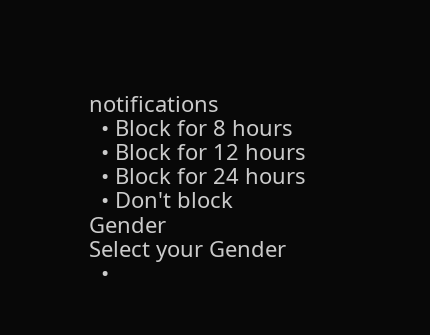notifications
  • Block for 8 hours
  • Block for 12 hours
  • Block for 24 hours
  • Don't block
Gender
Select your Gender
  •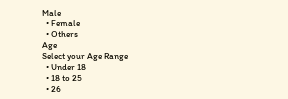Male
  • Female
  • Others
Age
Select your Age Range
  • Under 18
  • 18 to 25
  • 26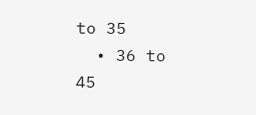to 35
  • 36 to 45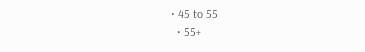• 45 to 55
  • 55+